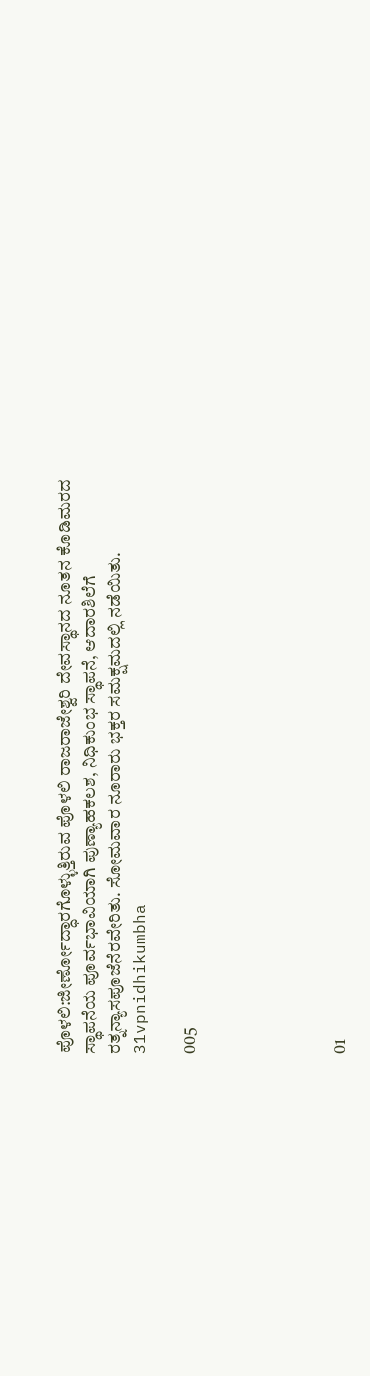ಪೊಳಲಿ:ಜೀರ್ಣೋದ್ಧಾರಗೊಳ್ಳುತ್ತಿರುವ ಪೊಳಲಿ ರಾಜರಾಜೇಶ್ವರಿ ದೇವಸ್ಥಾನದ ನೂತನ ಕೊಡಿಮರದ ಸ್ಥಾಪನೆಯ ಪೂರ್ವಭಾವಿಯಾಗಿ ಪುಣ್ಯಾಹಕಲಶ, ನಿಧಿಕುಂಭ ಸ್ಥಾಪನೆ, ಆದಾರಶಿಲೆಗೆ ರತ್ನನ್ಯಾಸಪೂಜೆನೆರವೇರಿತು. ಸೋಮವಾರ ನೂರಾರು ಭಕ್ತರ ಸಮಕ್ಷಮದಲ್ಲಿ ನಡೆಯಿತು. 31vpnidhikumbha

005





01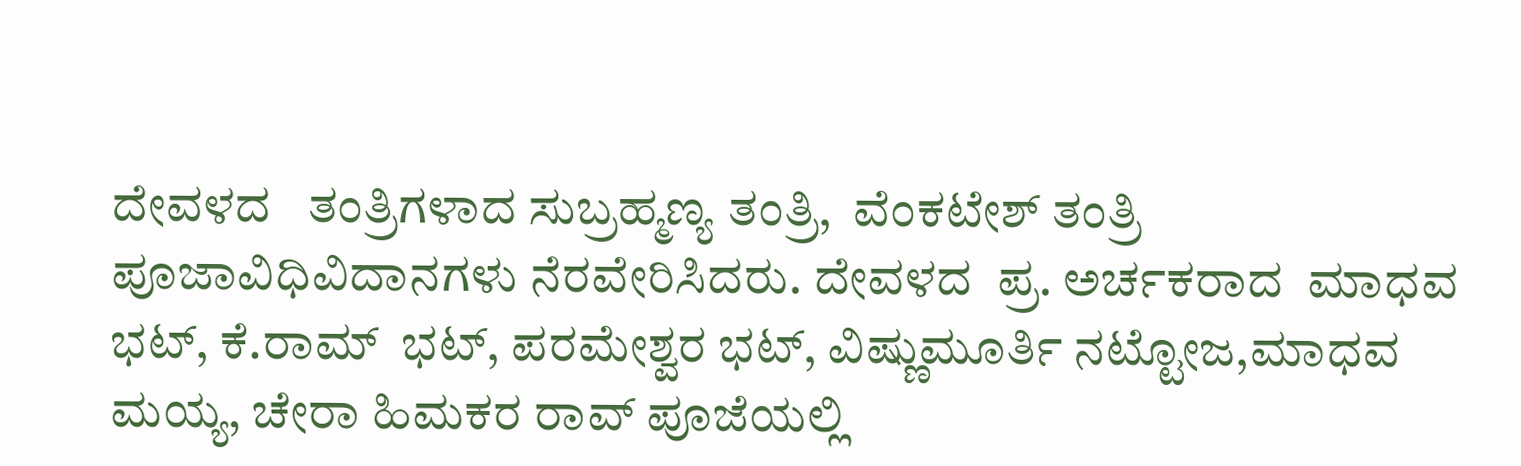ದೇವಳದ   ತಂತ್ರಿಗಳಾದ ಸುಬ್ರಹ್ಮಣ್ಯ ತಂತ್ರಿ,  ವೆಂಕಟೇಶ್ ತಂತ್ರಿ ಪೂಜಾವಿಧಿವಿದಾನಗಳು ನೆರವೇರಿಸಿದರು. ದೇವಳದ  ಪ್ರ. ಅರ್ಚಕರಾದ  ಮಾಧವ ಭಟ್, ಕೆ.ರಾಮ್  ಭಟ್, ಪರಮೇಶ್ವರ ಭಟ್, ವಿಷ್ಣುಮೂರ್ತಿ ನಟ್ಟೋಜ,ಮಾಧವ ಮಯ್ಯ, ಚೇರಾ ಹಿಮಕರ ರಾವ್ ಪೂಜೆಯಲ್ಲಿ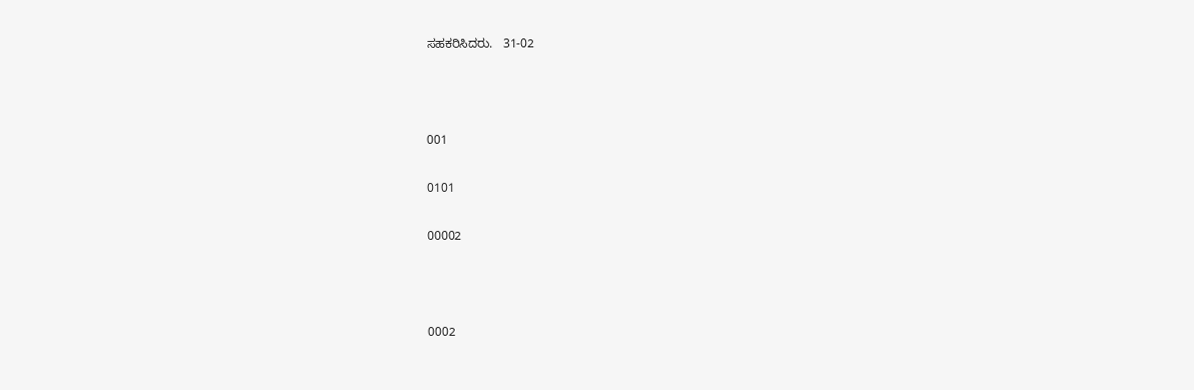ಸಹಕರಿಸಿದರು.   31-02



001

0101

00002



0002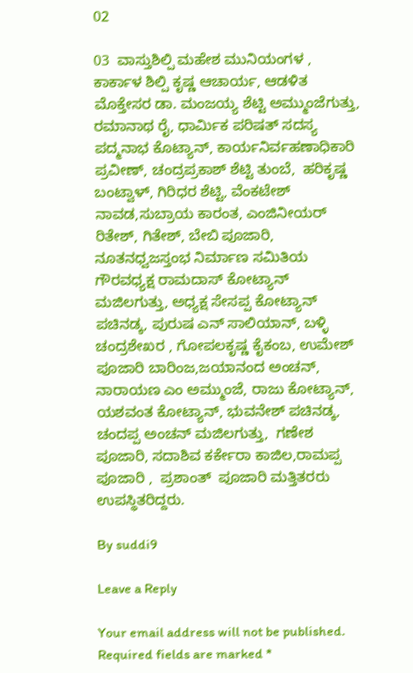02

03  ವಾಸ್ತುಶಿಲ್ಪಿ ಮಹೇಶ ಮುನಿಯಂಗಳ , ಕಾರ್ಕಾಳ ಶಿಲ್ಪಿ ಕೃಷ್ಣ ಆಚಾರ್ಯ, ಆಡಳಿತ ಮೊಕ್ತೇಸರ ಡಾ. ಮಂಜಯ್ಯ ಶೆಟ್ಟಿ ಅಮ್ಮುಂಜೆಗುತ್ತು, ರಮಾನಾಥ ರೈ, ಧಾರ್ಮಿಕ ಪರಿಷತ್ ಸದಸ್ಯ  ಪದ್ಮನಾಭ ಕೊಟ್ಯಾನ್, ಕಾರ್ಯನಿರ್ವಹಣಾಧಿಕಾರಿ ಪ್ರವೀಣ್, ಚಂದ್ರಪ್ರಕಾಶ್ ಶೆಟ್ಟಿ ತುಂಬೆ,  ಹರಿಕೃಷ್ಣ ಬಂಟ್ವಾಳ್, ಗಿರಿಧರ ಶೆಟ್ಟಿ, ವೆಂಕಟೇಶ್ ನಾವಡ,ಸುಬ್ರಾಯ ಕಾರಂತ, ಎಂಜಿನೀಯರ್ ರಿತೇಶ್, ಗಿತೇಶ್, ಬೇಬಿ ಪೂಜಾರಿ, ನೂತನಧ್ವಜಸ್ತಂಭ ನಿರ್ಮಾಣ ಸಮಿತಿಯ ಗೌರವಧ್ಯಕ್ಷ ರಾಮದಾಸ್ ಕೋಟ್ಯಾನ್ ಮಜಿಲಗುತ್ತು, ಅಧ್ಯಕ್ಷ ಸೇಸಪ್ಪ ಕೋಟ್ಯಾನ್ ಪಚಿನಡ್ಕ, ಪುರುಷ ಎನ್ ಸಾಲಿಯಾನ್, ಬಳ್ಳಿ ಚಂದ್ರಶೇಖರ , ಗೋಪಲಕೃಷ್ಣ ಕೈಕಂಬ, ಉಮೇಶ್ ಪೂಜಾರಿ ಬಾರಿಂಜ,ಜಯಾನಂದ ಅಂಚನ್, ನಾರಾಯಣ ಎಂ ಅಮ್ಮುಂಜೆ, ರಾಜು ಕೋಟ್ಯಾನ್, ಯಶವಂತ ಕೋಟ್ಯಾನ್, ಭುವನೇಶ್ ಪಚಿನಡ್ಕ, ಚಂದಪ್ಪ ಅಂಚನ್ ಮಜಿಲಗುತ್ತು,  ಗಣೇಶ ಪೂಜಾರಿ, ಸದಾಶಿವ ಕರ್ಕೇರಾ ಕಾಜಿಲ,ರಾಮಪ್ಪ ಪೂಜಾರಿ ,  ಪ್ರಶಾಂತ್  ಪೂಜಾರಿ ಮತ್ತಿತರರು  ಉಪಸ್ಥಿತರಿದ್ದರು.

By suddi9

Leave a Reply

Your email address will not be published. Required fields are marked *